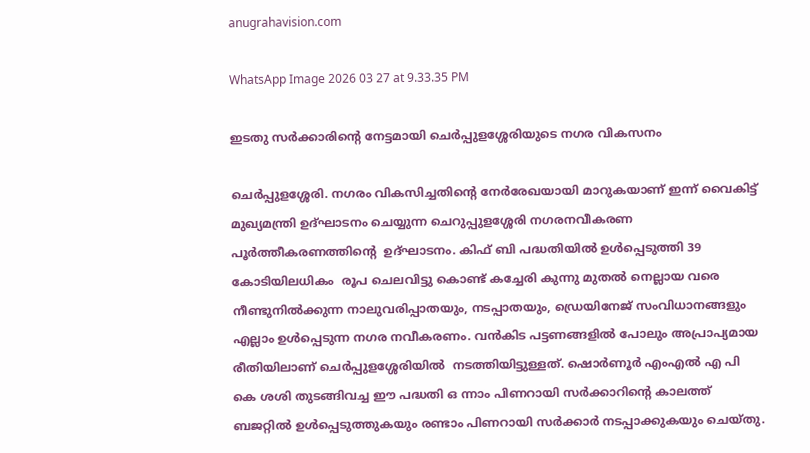anugrahavision.com

WhatsApp Image 2026 03 27 at 9.33.35 PM

ഇടതു സർക്കാരിന്റെ നേട്ടമായി ചെർപ്പുളശ്ശേരിയുടെ നഗര വികസനം

ചെർപ്പുളശ്ശേരി. നഗരം വികസിച്ചതിന്റെ നേർരേഖയായി മാറുകയാണ് ഇന്ന് വൈകിട്ട് മുഖ്യമന്ത്രി ഉദ്ഘാടനം ചെയ്യുന്ന ചെറുപ്പുളശ്ശേരി നഗരനവീകരണ പൂർത്തീകരണത്തിന്റെ  ഉദ്ഘാടനം. കിഫ് ബി പദ്ധതിയിൽ ഉൾപ്പെടുത്തി 39 കോടിയിലധികം  രൂപ ചെലവിട്ടു കൊണ്ട് കച്ചേരി കുന്നു മുതൽ നെല്ലായ വരെ നീണ്ടുനിൽക്കുന്ന നാലുവരിപ്പാതയും, നടപ്പാതയും, ഡ്രെയിനേജ് സംവിധാനങ്ങളും എല്ലാം ഉൾപ്പെടുന്ന നഗര നവീകരണം. വൻകിട പട്ടണങ്ങളിൽ പോലും അപ്രാപ്യമായ രീതിയിലാണ് ചെർപ്പുളശ്ശേരിയിൽ  നടത്തിയിട്ടുള്ളത്. ഷൊർണൂർ എംഎൽ എ പി കെ ശശി തുടങ്ങിവച്ച ഈ പദ്ധതി ഒ ന്നാം പിണറായി സർക്കാറിന്റെ കാലത്ത്  ബജറ്റിൽ ഉൾപ്പെടുത്തുകയും രണ്ടാം പിണറായി സർക്കാർ നടപ്പാക്കുകയും ചെയ്തു.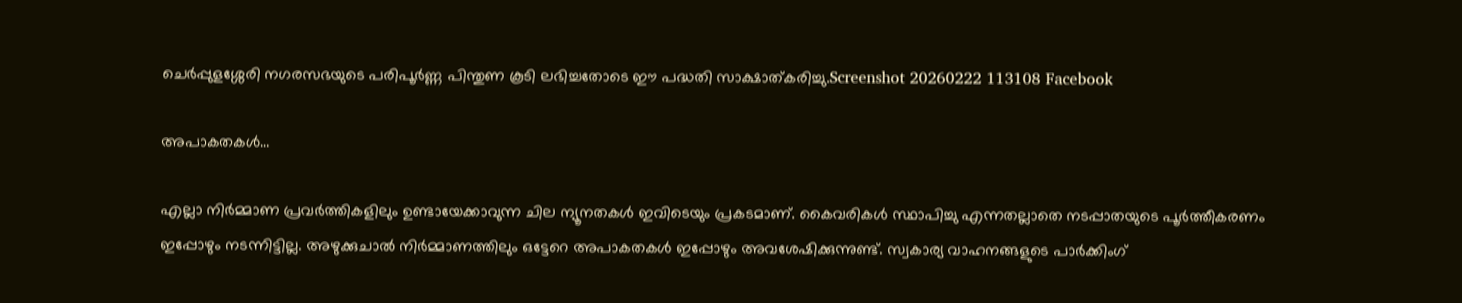ചെർപ്പുളശ്ശേരി നഗരസഭയുടെ പരിപൂർണ്ണ പിന്തുണ കൂടി ലഭിച്ചതോടെ ഈ പദ്ധതി സാക്ഷാത്കരിച്ചു.Screenshot 20260222 113108 Facebook

അപാകതകൾ…

എല്ലാ നിർമ്മാണ പ്രവർത്തികളിലും ഉണ്ടായേക്കാവുന്ന ചില ന്യൂനതകൾ ഇവിടെയും പ്രകടമാണ്. കൈവരികൾ സ്ഥാപിച്ചു എന്നതല്ലാതെ നടപ്പാതയുടെ പൂർത്തീകരണം ഇപ്പോഴും നടന്നിട്ടില്ല. അഴുക്കുചാൽ നിർമ്മാണത്തിലും ഒട്ടേറെ അപാകതകൾ ഇപ്പോഴും അവശേഷിക്കുന്നുണ്ട്. സ്വകാര്യ വാഹനങ്ങളുടെ പാർക്കിംഗ്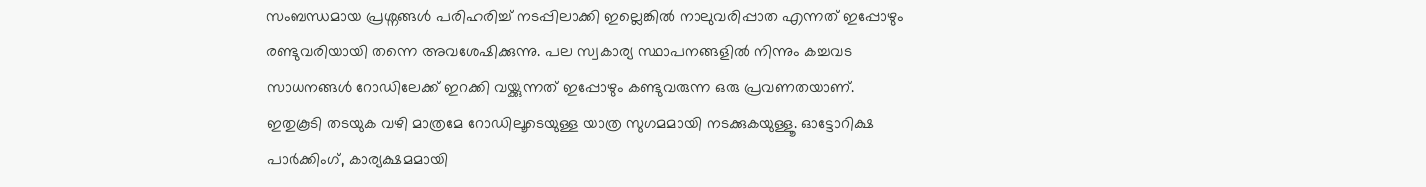സംബന്ധമായ പ്രശ്നങ്ങൾ പരിഹരിച്ച് നടപ്പിലാക്കി ഇല്ലെങ്കിൽ നാലുവരിപ്പാത എന്നത് ഇപ്പോഴും രണ്ടുവരിയായി തന്നെ അവശേഷിക്കുന്നു. പല സ്വകാര്യ സ്ഥാപനങ്ങളിൽ നിന്നും കച്ചവട സാധനങ്ങൾ റോഡിലേക്ക് ഇറക്കി വയ്ക്കുന്നത് ഇപ്പോഴും കണ്ടുവരുന്ന ഒരു പ്രവണതയാണ്. ഇതുകൂടി തടയുക വഴി മാത്രമേ റോഡിലൂടെയുള്ള യാത്ര സുഗമമായി നടക്കുകയുള്ളൂ. ഓട്ടോറിക്ഷ പാർക്കിംഗ്, കാര്യക്ഷമമായി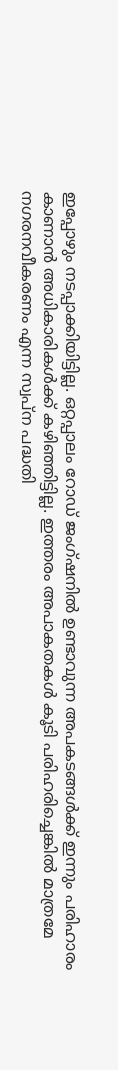ഇപ്പോഴും നടപ്പാക്കിയിട്ടില്ല. ഒറ്റപ്പാലം റോഡ് ജംഗ്ഷനിൽ ഉണ്ടാവുന്ന അപകടങ്ങൾക്ക് ഇന്നും പരിഹാരം കാണാൻ അധികാരികൾക്ക് കഴിഞ്ഞിട്ടില്ല. ഇത്തരം അപാകതകൾ കൂടി പരിഹരിച്ചെങ്കിൽ മാത്രമേ നഗരനവീകരണം എന്ന സ്വപ്ന പദ്ധതി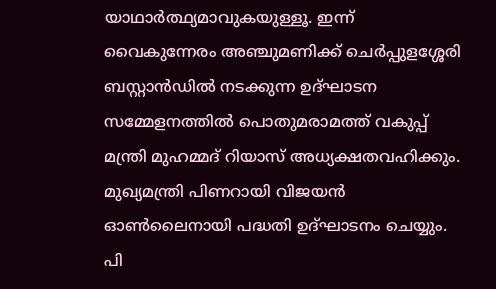യാഥാർത്ഥ്യമാവുകയുള്ളൂ. ഇന്ന് വൈകുന്നേരം അഞ്ചുമണിക്ക് ചെർപ്പുളശ്ശേരി ബസ്റ്റാൻഡിൽ നടക്കുന്ന ഉദ്ഘാടന സമ്മേളനത്തിൽ പൊതുമരാമത്ത് വകുപ്പ് മന്ത്രി മുഹമ്മദ് റിയാസ് അധ്യക്ഷതവഹിക്കും. മുഖ്യമന്ത്രി പിണറായി വിജയൻ ഓൺലൈനായി പദ്ധതി ഉദ്ഘാടനം ചെയ്യും. പി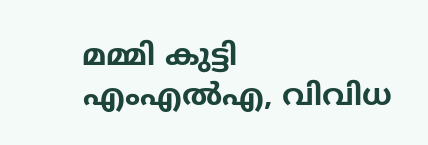മമ്മി കുട്ടി എംഎൽഎ, വിവിധ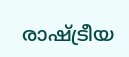രാഷ്ട്രീയ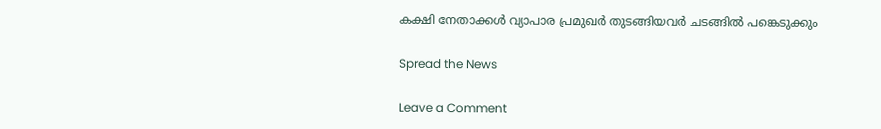കക്ഷി നേതാക്കൾ വ്യാപാര പ്രമുഖർ തുടങ്ങിയവർ ചടങ്ങിൽ പങ്കെടുക്കും

Spread the News

Leave a Comment